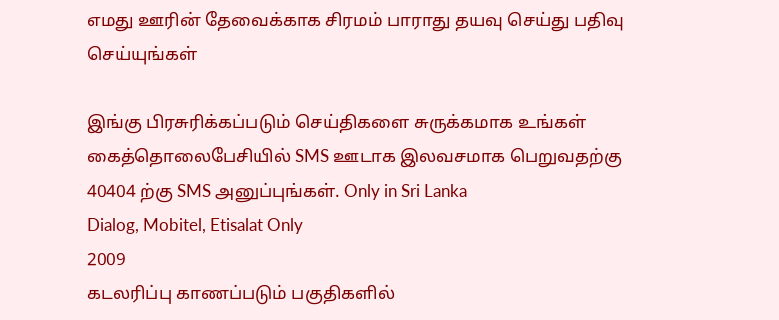எமது ஊரின் தேவைக்காக சிரமம் பாராது தயவு செய்து பதிவு செய்யுங்கள்

இங்கு பிரசுரிக்கப்படும் செய்திகளை சுருக்கமாக உங்கள் கைத்தொலைபேசியில் SMS ஊடாக இலவசமாக பெறுவதற்கு 40404 ற்கு SMS அனுப்புங்கள். Only in Sri Lanka
Dialog, Mobitel, Etisalat Only
2009
கடலரிப்பு காணப்படும் பகுதிகளில்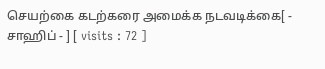செயற்கை கடற்கரை அமைக்க நடவடிக்கை[ - சாஹிப் - ] [ visits : 72 ]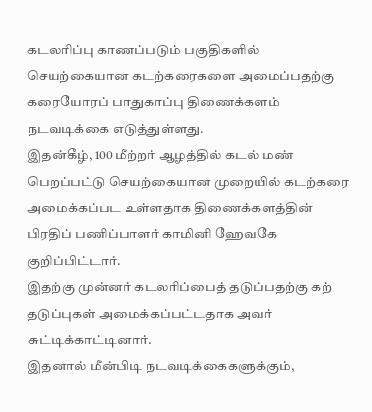கடலரிப்பு காணப்படும் பகுதிகளில் செயற்கையான கடற்கரைகளை அமைப்பதற்கு கரையோரப் பாதுகாப்பு திணைக்களம் நடவடிக்கை எடுத்துள்ளது.
இதன்கீழ், 100 மீற்றர் ஆழத்தில் கடல் மண் பெறப்பட்டு செயற்கையான முறையில் கடற்கரை அமைக்கப்பட உள்ளதாக திணைக்களத்தின் பிரதிப் பணிப்பாளர் காமினி ஹேவகே குறிப்பிட்டார்.
இதற்கு முன்னர் கடலரிப்பைத் தடுப்பதற்கு கற் தடுப்புகள் அமைக்கப்பட்டதாக அவர் சுட்டிக்காட்டினார்.
இதனால் மீன்பிடி நடவடிக்கைகளுக்கும்,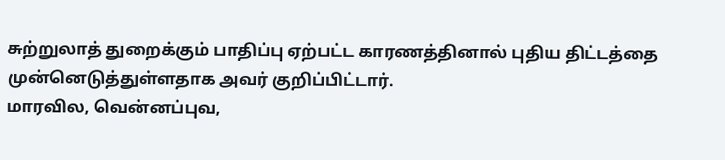சுற்றுலாத் துறைக்கும் பாதிப்பு ஏற்பட்ட காரணத்தினால் புதிய திட்டத்தை முன்னெடுத்துள்ளதாக அவர் குறிப்பிட்டார்.
மாரவில, வென்னப்புவ,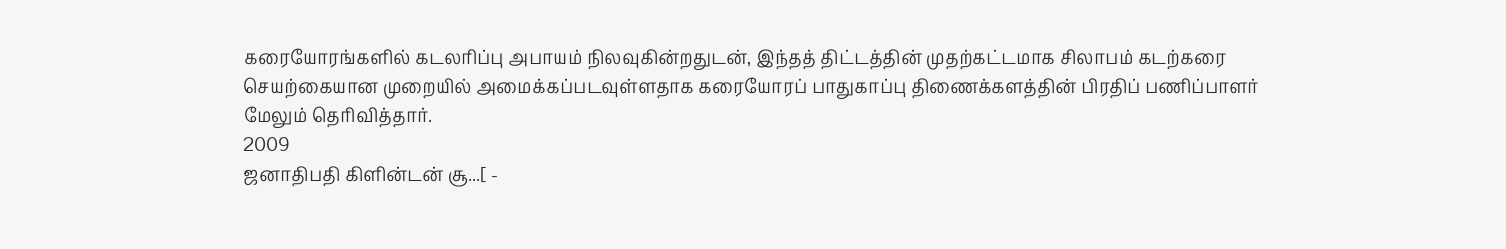கரையோரங்களில் கடலரிப்பு அபாயம் நிலவுகின்றதுடன், இந்தத் திட்டத்தின் முதற்கட்டமாக சிலாபம் கடற்கரை செயற்கையான முறையில் அமைக்கப்படவுள்ளதாக கரையோரப் பாதுகாப்பு திணைக்களத்தின் பிரதிப் பணிப்பாளர் மேலும் தெரிவித்தார்.
2009
ஜனாதிபதி கிளின்டன் சூ...[ -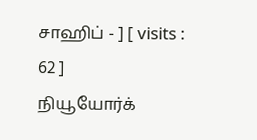சாஹிப் - ] [ visits : 62 ]
நியூயோர்க்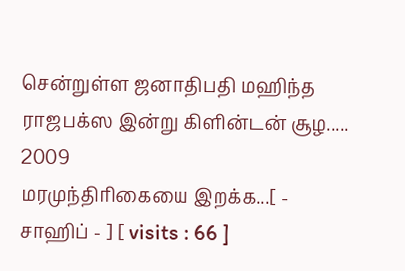சென்றுள்ள ஜனாதிபதி மஹிந்த ராஜபக்ஸ இன்று கிளின்டன் சூழ.....
2009
மரமுந்திரிகையை இறக்க...[ - சாஹிப் - ] [ visits : 66 ]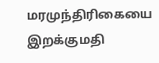மரமுந்திரிகையை இறக்குமதி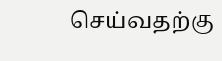செய்வதற்கு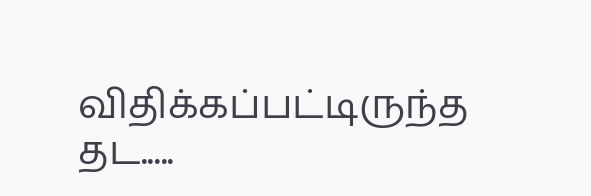விதிக்கப்பட்டிருந்த தட.....